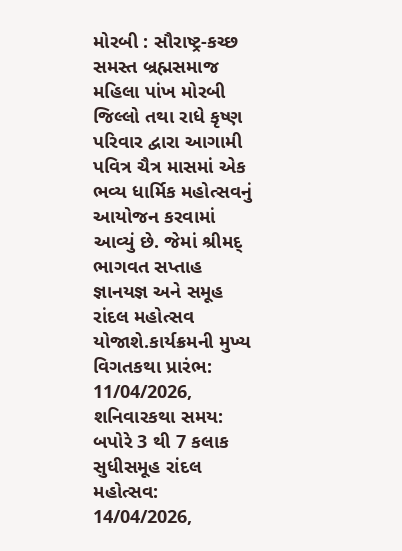મોરબી : સૌરાષ્ટ્ર-કચ્છ સમસ્ત બ્રહ્મસમાજ મહિલા પાંખ મોરબી જિલ્લો તથા રાધે કૃષ્ણ પરિવાર દ્વારા આગામી પવિત્ર ચૈત્ર માસમાં એક ભવ્ય ધાર્મિક મહોત્સવનું આયોજન કરવામાં આવ્યું છે. જેમાં શ્રીમદ્ ભાગવત સપ્તાહ જ્ઞાનયજ્ઞ અને સમૂહ રાંદલ મહોત્સવ યોજાશે.કાર્યક્રમની મુખ્ય વિગતકથા પ્રારંભ: 11/04/2026, શનિવારકથા સમય: બપોરે 3 થી 7 કલાક સુધીસમૂહ રાંદલ મહોત્સવ: 14/04/2026,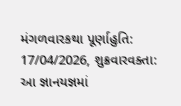મંગળવારકથા પૂર્ણાહુતિ: 17/04/2026, શુક્રવારવક્તા: આ જ્ઞાનયજ્ઞમાં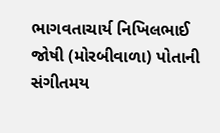ભાગવતાચાર્ય નિખિલભાઈ જોષી (મોરબીવાળા) પોતાની સંગીતમય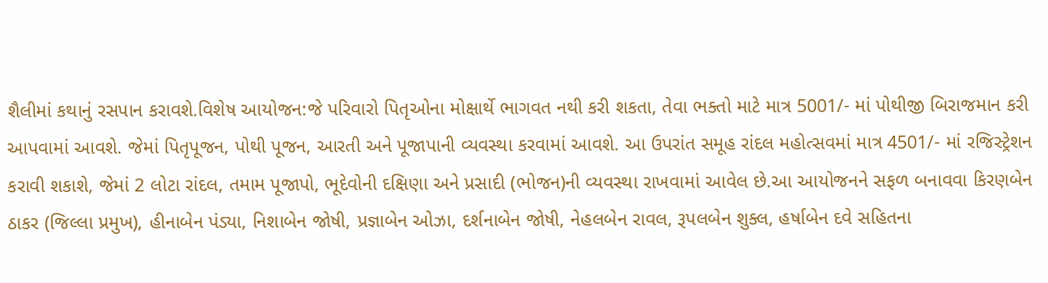શૈલીમાં કથાનું રસપાન કરાવશે.વિશેષ આયોજન:જે પરિવારો પિતૃઓના મોક્ષાર્થે ભાગવત નથી કરી શકતા, તેવા ભક્તો માટે માત્ર 5001/- માં પોથીજી બિરાજમાન કરી આપવામાં આવશે. જેમાં પિતૃપૂજન, પોથી પૂજન, આરતી અને પૂજાપાની વ્યવસ્થા કરવામાં આવશે. આ ઉપરાંત સમૂહ રાંદલ મહોત્સવમાં માત્ર 4501/- માં રજિસ્ટ્રેશન કરાવી શકાશે, જેમાં 2 લોટા રાંદલ, તમામ પૂજાપો, ભૂદેવોની દક્ષિણા અને પ્રસાદી (ભોજન)ની વ્યવસ્થા રાખવામાં આવેલ છે.આ આયોજનને સફળ બનાવવા કિરણબેન ઠાકર (જિલ્લા પ્રમુખ), હીનાબેન પંડ્યા, નિશાબેન જોષી, પ્રજ્ઞાબેન ઓઝા, દર્શનાબેન જોષી, નેહલબેન રાવલ, રૂપલબેન શુક્લ, હર્ષાબેન દવે સહિતના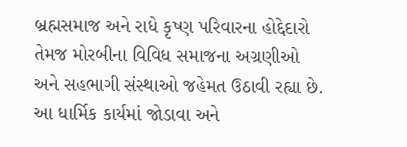બ્રહ્મસમાજ અને રાધે કૃષ્ણ પરિવારના હોદ્દેદારો તેમજ મોરબીના વિવિધ સમાજના અગ્રણીઓ અને સહભાગી સંસ્થાઓ જહેમત ઉઠાવી રહ્યા છે. આ ધાર્મિક કાર્યમાં જોડાવા અને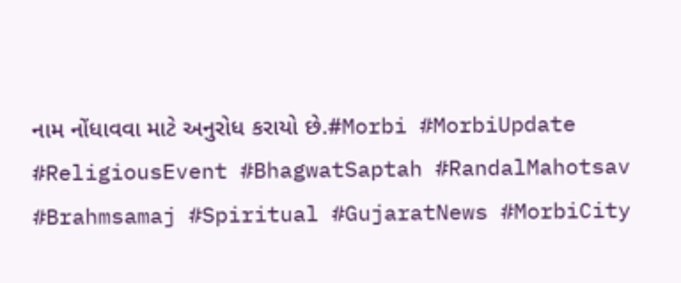નામ નોંધાવવા માટે અનુરોધ કરાયો છે.#Morbi #MorbiUpdate #ReligiousEvent #BhagwatSaptah #RandalMahotsav #Brahmsamaj #Spiritual #GujaratNews #MorbiCity